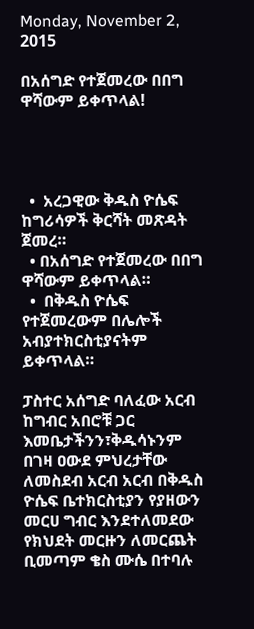Monday, November 2, 2015

በአሰግድ የተጀመረው በበግ ዋሻውም ይቀጥላል!




  •  አረጋዊው ቅዱስ ዮሴፍ ከግሪሳዎች ቅርሻት መጽዳት ጀመረ።
  • በአሰግድ የተጀመረው በበግ ዋሻውም ይቀጥላል።
  •  በቅዱስ ዮሴፍ የተጀመረውም በሌሎች  አብያተክርስቲያናትም ይቀጥላል።

ፓስተር አሰግድ ባለፈው አርብ ከግብር አበሮቹ ጋር እመቤታችንን፣ቅዱሳኑንም በገዛ ዐውደ ምህረታቸው ለመስደብ አርብ አርብ በቅዱስ ዮሴፍ ቤተክርስቲያን የያዘውን መርሀ ግብር እንደተለመደው የክህደት መርዙን ለመርጨት ቢመጣም ቄስ ሙሴ በተባሉ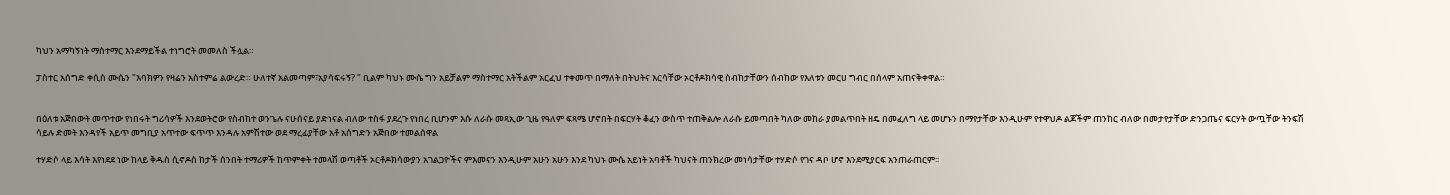ካህን አማካኝነት ማስተማር እንደማይችል ተነግሮት መመለስ ችሏል።

ፓስተር አሰግድ ቀሲስ ሙሴን "እባክዎን የዛሬን አስተምሬ ልውረድ። ሁለተኛ አልመጣም፣አያሳፍሩኝ? " ቢልም ካህኑ ሙሴ ግን አይቻልም ማስተማር አትችልም አርፈህ ተቀመጥ በማለት በትህትና እርሳቸው ኦርቶዶክሳዊ ስብከታቸውን ሰብከው የእለቱን መርሀ ግብር በሰላም አጠናቅቀዋል።


በዕለቱ አጅበውት መጥተው የነበሩት ግሪሳዎች እንደወትሮው የስብከተ ወንጌሉ ናሁሰናይ ያድነናል ብለው ተስፋ ያደረጉ የነበረ ቢሆንም እሱ ለራሱ መጻኢው ጊዜ የዓለም ፍጻሜ ሆኖበት በፍርሃት ቆፈን ውስጥ ተጠቅልሎ ለራሱ ይመጣበት ካለው መከራ ያመልጥበት ዘዴ በመፈለግ ላይ መሆኑን በማየታቸው እንዲሁም የተዋህዶ ልጆችም ጠንከር ብለው በመታየታቸው ድንጋጤና ፍርሃት ውጧቸው ትንፍሽ ሳይሉ ድመት እንዳየች አይጥ መግቢያ አጥተው ፍጥጥ እንዳሉ አምሽተው ወደ ማረፊያቸው አቶ አሰግድን አጅበው ተመልሰዋል

ተሃድሶ ላይ እሳት እየነደደ ነው ከላይ ቅዱስ ሲኖዶስ ከታች ሰንበት ተማሪዎች ከጥምቀት ተመላሽ ወጣቶች ኦርቶዶክሳውያን አገልጋዮችና ምእመናን እንዲሁም አሁን አሁን እንደ ካህኑ ሙሴ አይነት አባቶች ካህናት ጠንክረው መነሳታቸው ተሃድሶ የገና ዳቦ ሆኖ እንደሚያርፍ አንጠራጠርም፡፡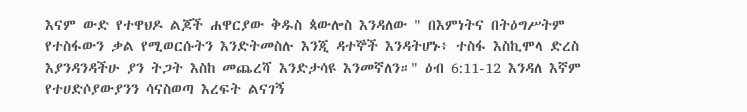እናም ውድ የተዋህዶ ልጆች ሐዋርያው ቅዱስ ጳውሎስ እንዳለው " በእምነትና በትዕግሥትም የተስፋውን ቃል የሚወርሱትን እንድትመስሉ እንጂ ዳተኞች እንዳትሆኑ፥ ተስፋ እስኪሞላ ድረስ እያንዳንዳችሁ ያን ትጋት እስከ መጨረሻ እንድታሳዩ እንመኛለን።" ዕብ 6:11-12 እንዳለ እኛም የተሀድሶያውያንን ሳናስወጣ እረፍት ልናገኝ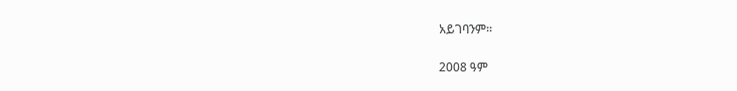አይገባንም፡፡

2008 ዓም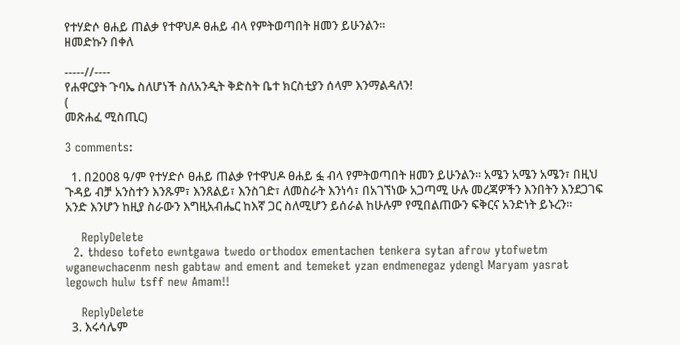የተሃድሶ ፀሐይ ጠልቃ የተዋህዶ ፀሐይ ብላ የምትወጣበት ዘመን ይሁንልን፡፡
ዘመድኩን በቀለ

-----//----
የሐዋርያት ጉባኤ ስለሆነች ስለአንዲት ቅድስት ቤተ ክርስቲያን ሰላም እንማልዳለን!
(
መጽሐፈ ሚስጢር)

3 comments:

  1. በ2008 ዓ/ም የተሃድሶ ፀሐይ ጠልቃ የተዋህዶ ፀሐይ ፏ ብላ የምትወጣበት ዘመን ይሁንልን፡፡ አሜን አሜን አሜን፣ በዚህ ጉዳይ ብቻ አንስተን እንጹም፣ እንጸልይ፣ እንስገድ፣ ለመስራት እንነሳ፣ በአገኘነው አጋጣሚ ሁሉ መረጃዎችን እንበትን እንደጋገፍ አንድ እንሆን ከዚያ ስራውን እግዚአብሔር ከእኛ ጋር ስለሚሆን ይሰራል ከሁሉም የሚበልጠውን ፍቅርና አንድነት ይኑረን፡፡

    ReplyDelete
  2. thdeso tofeto ewntgawa twedo orthodox ementachen tenkera sytan afrow ytofwetm wganewchacenm nesh gabtaw and ement and temeket yzan endmenegaz ydengl Maryam yasrat legowch hulw tsff new Amam!!

    ReplyDelete
  3. እሩሳሌም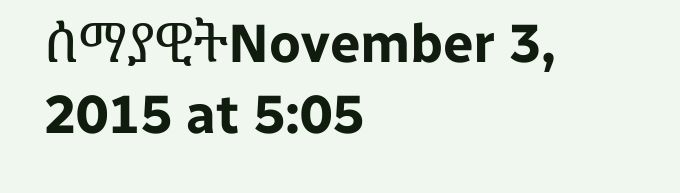ሰማያዊትNovember 3, 2015 at 5:05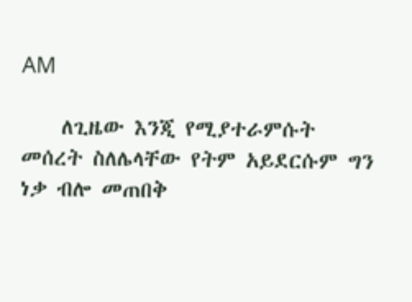AM

    ለጊዜው እንጂ የሚያተራምሱት መሰረት ስለሌላቸው የትም አይደርሱም ግን ነቃ ብሎ መጠበቅ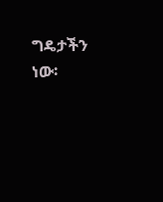ግዴታችን ነው፡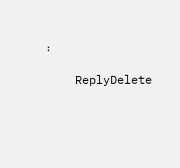፡

    ReplyDelete